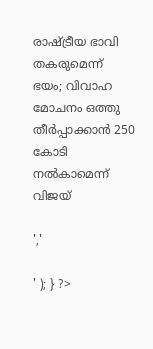രാഷ്ട്രീയ ഭാവി തകരുമെന്ന് ഭയം; വിവാഹ മോചനം ഒത്തു തീർപ്പാക്കാൻ 250 കോടി നൽകാമെന്ന് വിജയ്

','

' ); } ?>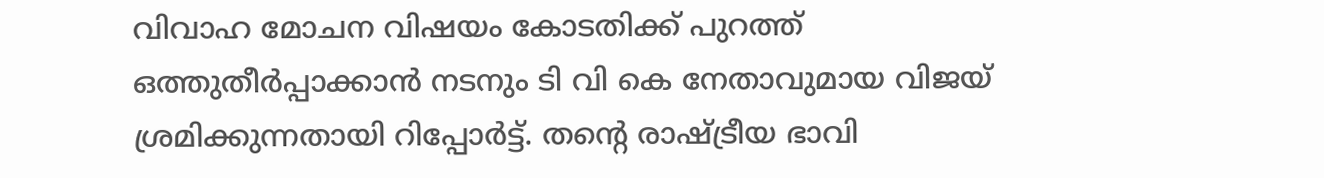വിവാഹ മോചന വിഷയം കോടതിക്ക് പുറത്ത് ഒത്തുതീർപ്പാക്കാൻ നടനും ടി വി കെ നേതാവുമായ വിജയ് ശ്രമിക്കുന്നതായി റിപ്പോർട്ട്. തൻ്റെ രാഷ്ട്രീയ ഭാവി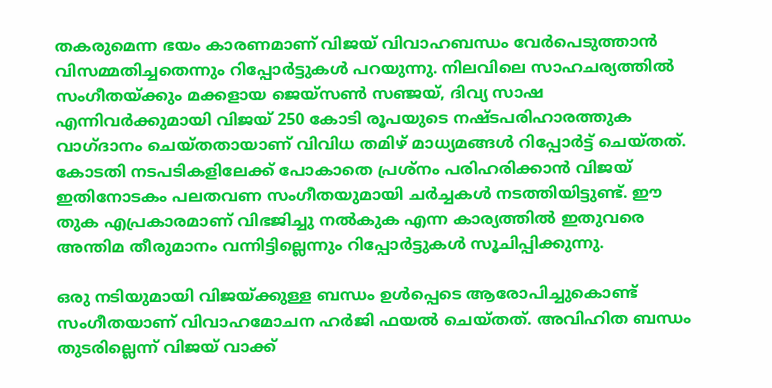തകരുമെന്ന ഭയം കാരണമാണ് വിജയ് വിവാഹബന്ധം വേർപെടുത്താൻ വിസമ്മതിച്ചതെന്നും റിപ്പോർട്ടുകൾ പറയുന്നു. നിലവിലെ സാഹചര്യത്തിൽ സംഗീതയ്ക്കും മക്കളായ ജെയ്‌സൺ സഞ്ജയ്, ദിവ്യ സാഷ എന്നിവർക്കുമായി വിജയ് 250 കോടി രൂപയുടെ നഷ്ടപരിഹാരത്തുക വാഗ്‌ദാനം ചെയ്‌തതായാണ് വിവിധ തമിഴ് മാധ്യമങ്ങൾ റിപ്പോർട്ട് ചെയ്തത്. കോടതി നടപടികളിലേക്ക് പോകാതെ പ്രശ്നം പരിഹരിക്കാൻ വിജയ് ഇതിനോടകം പലതവണ സംഗീതയുമായി ചർച്ചകൾ നടത്തിയിട്ടുണ്ട്. ഈ തുക എപ്രകാരമാണ് വിഭജിച്ചു നൽകുക എന്ന കാര്യത്തിൽ ഇതുവരെ അന്തിമ തീരുമാനം വന്നിട്ടില്ലെന്നും റിപ്പോർട്ടുകൾ സൂചിപ്പിക്കുന്നു.

ഒരു നടിയുമായി വിജയ്ക്കുള്ള ബന്ധം ഉൾപ്പെടെ ആരോപിച്ചുകൊണ്ട് സംഗീതയാണ് വിവാഹമോചന ഹർജി ഫയൽ ചെയ്‌തത്‌. അവിഹിത ബന്ധം തുടരില്ലെന്ന് വിജയ് വാക്ക്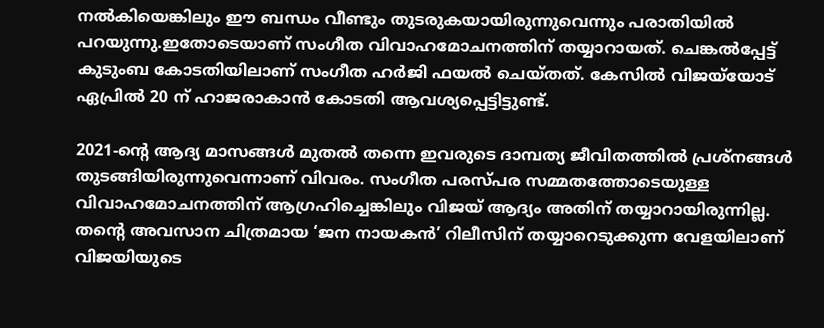നല്‍കിയെങ്കിലും ഈ ബന്ധം വീണ്ടും തുടരുകയായിരുന്നുവെന്നും പരാതിയില്‍ പറയുന്നു.ഇതോടെയാണ് സംഗീത വിവാഹമോചനത്തിന് തയ്യാറായത്. ചെങ്കല്‍പ്പേട്ട് കുടുംബ കോടതിയിലാണ് സംഗീത ഹര്‍ജി ഫയല്‍ ചെയ്തത്. കേസില്‍ വിജയ്‌യോട് ഏപ്രില്‍ 20 ന് ഹാജരാകാൻ കോടതി ആവശ്യപ്പെട്ടിട്ടുണ്ട്.

2021-ന്റെ ആദ്യ മാസങ്ങൾ മുതൽ തന്നെ ഇവരുടെ ദാമ്പത്യ ജീവിതത്തിൽ പ്രശ്നങ്ങൾ തുടങ്ങിയിരുന്നുവെന്നാണ് വിവരം. സംഗീത പരസ്പര സമ്മതത്തോടെയുള്ള വിവാഹമോചനത്തിന് ആഗ്രഹിച്ചെങ്കിലും വിജയ് ആദ്യം അതിന് തയ്യാറായിരുന്നില്ല. തൻ്റെ അവസാന ചിത്രമായ ‘ജന നായകൻ’ റിലീസിന് തയ്യാറെടുക്കുന്ന വേളയിലാണ് വിജയിയുടെ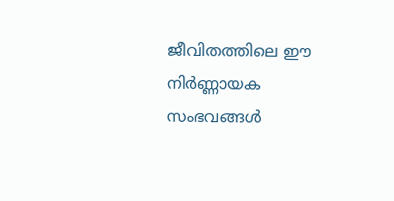ജീവിതത്തിലെ ഈ നിർണ്ണായക സംഭവങ്ങൾ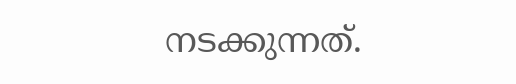നടക്കുന്നത്.